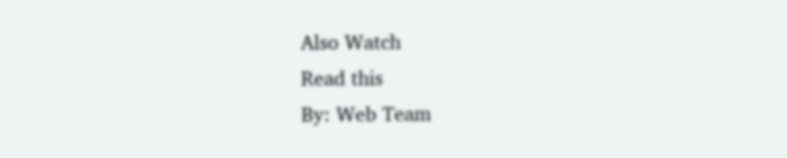Also Watch
Read this
By: Web Team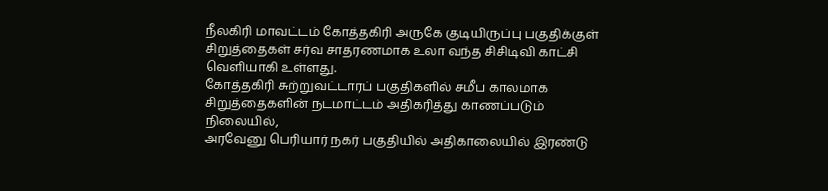நீலகிரி மாவட்டம் கோத்தகிரி அருகே குடியிருப்பு பகுதிக்குள் சிறுத்தைகள் சர்வ சாதரணமாக உலா வந்த சிசிடிவி காட்சி வெளியாகி உள்ளது.
கோத்தகிரி சுற்றுவட்டாரப் பகுதிகளில் சமீப காலமாக சிறுத்தைகளின் நடமாட்டம் அதிகரித்து காணப்படும் நிலையில்,
அரவேனு பெரியார் நகர் பகுதியில் அதிகாலையில் இரண்டு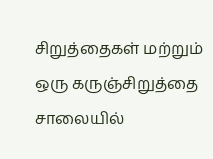சிறுத்தைகள் மற்றும் ஒரு கருஞ்சிறுத்தை சாலையில்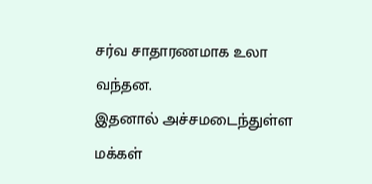சர்வ சாதாரணமாக உலா வந்தன.
இதனால் அச்சமடைந்துள்ள மக்கள்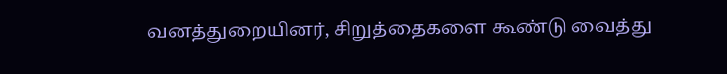வனத்துறையினர், சிறுத்தைகளை கூண்டு வைத்து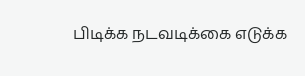பிடிக்க நடவடிக்கை எடுக்க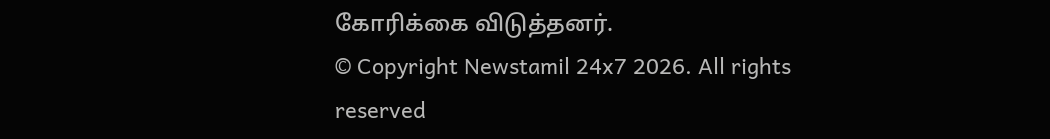கோரிக்கை விடுத்தனர்.
© Copyright Newstamil 24x7 2026. All rights reserved